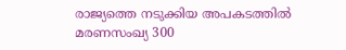രാജ്യത്തെ നടുക്കിയ അപകടത്തിൽ മരണസംഖ്യ 300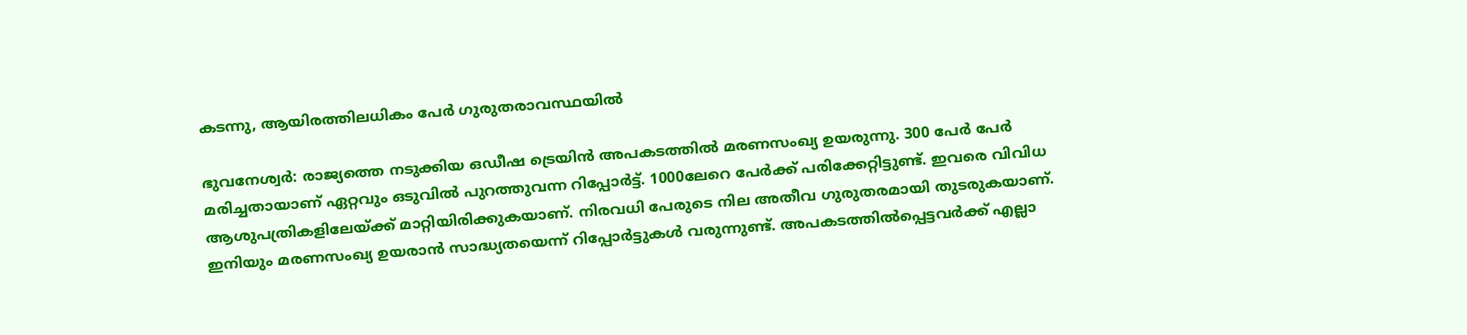കടന്നു, ആയിരത്തിലധികം പേർ ഗുരുതരാവസ്ഥയിൽ

ഭുവനേശ്വർ: രാജ്യത്തെ നടുക്കിയ ഒഡീഷ ട്രെയിൻ അപകടത്തിൽ മരണസംഖ്യ ഉയരുന്നു. 300 പേര്‍ പേർ മരിച്ചതായാണ് ഏറ്റവും ഒടുവിൽ പുറത്തുവന്ന റിപ്പോർട്ട്. 1000ലേറെ പേർക്ക് പരിക്കേറ്റിട്ടുണ്ട്. ഇവരെ വിവിധ ആശുപത്രികളിലേയ്ക്ക് മാറ്റിയിരിക്കുകയാണ്. നിരവധി പേരുടെ നില അതീവ ഗുരുതരമായി തുടരുകയാണ്. ഇനിയും മരണസംഖ്യ ഉയരാന്‍ സാദ്ധ്യതയെന്ന് റിപ്പോര്‍ട്ടുകള്‍ വരുന്നുണ്ട്. അപകടത്തില്‍പ്പെട്ടവര്‍ക്ക് എല്ലാ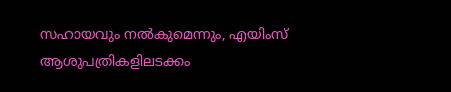സഹായവും നല്‍കുമെന്നും, എയിംസ് ആശുപത്രികളിലടക്കം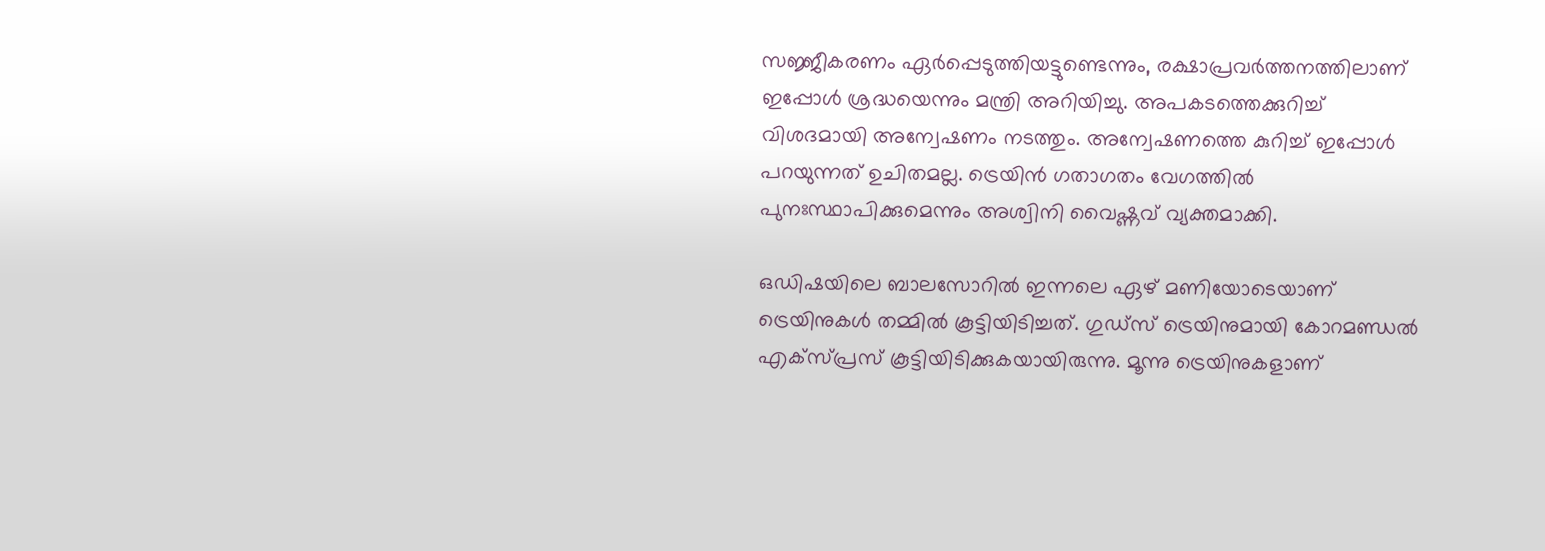സജ്ജീകരണം ഏര്‍പ്പെടുത്തിയട്ടുണ്ടെന്നും, രക്ഷാപ്രവര്‍ത്തനത്തിലാണ് ഇപ്പോള്‍ ശ്രദ്ധയെന്നും മന്ത്രി അറിയിച്ചു. അപകടത്തെക്കുറിച്ച് വിശദമായി അന്വേഷണം നടത്തും. അന്വേഷണത്തെ കുറിച്ച് ഇപ്പോള്‍ പറയുന്നത് ഉചിതമല്ല. ട്രെയിന്‍ ഗതാഗതം വേഗത്തില്‍ പുനഃസ്ഥാപിക്കുമെന്നും അശ്വിനി വൈഷ്ണവ് വ്യക്തമാക്കി.

ഒഡിഷയിലെ ബാലസോറില്‍ ഇന്നലെ ഏഴ് മണിയോടെയാണ് ട്രെയിനുകള്‍ തമ്മില്‍ കൂട്ടിയിടിച്ചത്. ഗുഡ്‌സ് ട്രെയിനുമായി കോറമണ്ഡല്‍ എക്‌സ്പ്രസ് കൂട്ടിയിടിക്കുകയായിരുന്നു. മൂന്നു ട്രെയിനുകളാണ്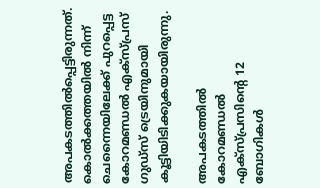അപകടത്തില്‍പ്പെട്ടിരുന്നത്. കൊല്‍ക്കത്തയില്‍ നിന്ന് ചെന്നൈയിലേക്ക് പുറപ്പെട്ട കോറമണ്ഡൽ എക്സ്പ്രസ് ഗുഡ്‌സ് ട്രെയിനുമായി കൂട്ടിയിടിക്കുകയായിരുന്നു.

അപകടത്തില്‍ കോറമണ്ഡല്‍ എക്‌സ്പ്രസിന്റെ 12 ബോഗികള്‍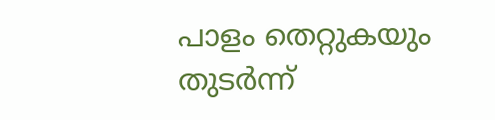പാളം തെറ്റുകയും തുടര്‍ന്ന്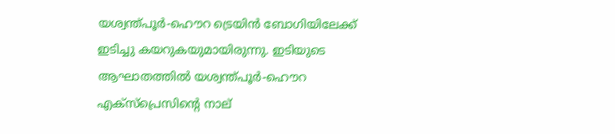യശ്വന്ത്പൂര്‍-ഹൌറ ട്രെയിന്‍ ബോഗിയിലേക്ക് ഇടിച്ചു കയറുകയുമായിരുന്നു. ഇടിയുടെ ആഘാതത്തില്‍ യശ്വന്ത്പൂര്‍-ഹൌറ എക്‌സ്‌പ്രെസിന്റെ നാല്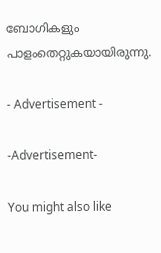ബോഗികളും പാളംതെറ്റുകയായിരുന്നു.

- Advertisement -

-Advertisement-

You might also like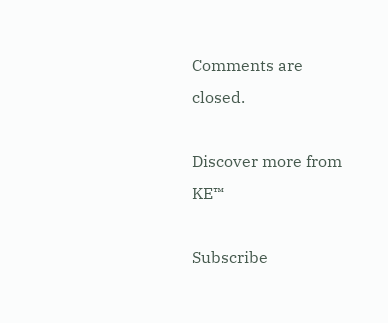Comments are closed.

Discover more from KE™

Subscribe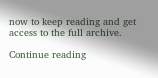now to keep reading and get access to the full archive.

Continue reading